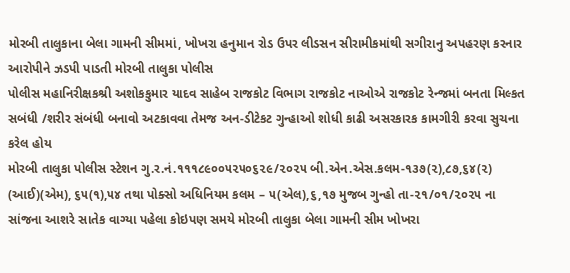મોરબી તાલુકાના બેલા ગામની સીમમાં, ખોખરા હનુમાન રોડ ઉપર લીડસન સીરામીકમાંથી સગીરાનુ અપહરણ કરનાર આરોપીને ઝડપી પાડતી મોરબી તાલુકા પોલીસ
પોલીસ મહાનિરીક્ષકશ્રી અશોકકુમાર યાદવ સાહેબ રાજકોટ વિભાગ રાજકોટ નાઓએ રાજકોટ રેન્જમાં બનતા મિલ્કત સબંધી /શરીર સંબંધી બનાવો અટકાવવા તેમજ અન-ડીટેકટ ગુન્હાઓ શોધી કાઢી અસરકારક કામગીરી કરવા સુચના કરેલ હોય
મોરબી તાલુકા પોલીસ સ્ટેશન ગુ.ર.નં.૧૧૧૮૯૦૦૫૨૫૦૬૨૯/૨૦૨૫ બી.એન.એસ.કલમ-૧૩૭(૨),૮૭,૬૪(૨) (આઈ)(એમ), ૬૫(૧),૫૪ તથા પોક્સો અધિનિયમ કલમ – ૫(એલ),૬,૧૭ મુજબ ગુન્હો તા-૨૧/૦૧/૨૦૨૫ ના સાંજના આશરે સાતેક વાગ્યા પહેલા કોઇપણ સમયે મોરબી તાલુકા બેલા ગામની સીમ ખોખરા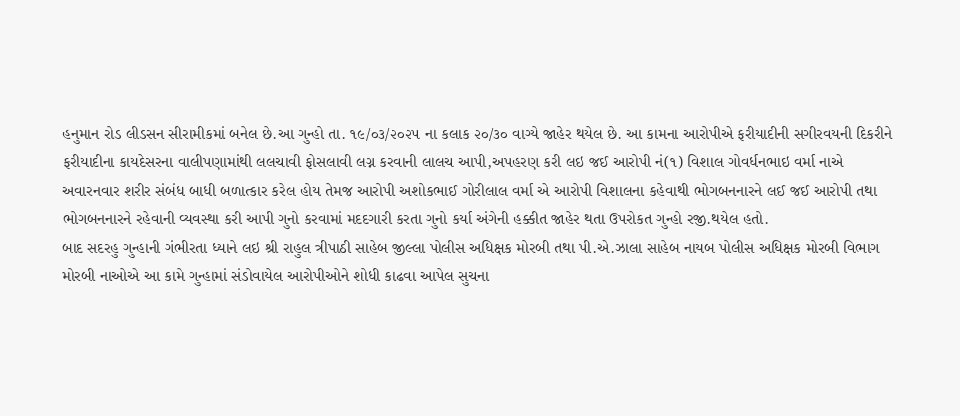હનુમાન રોડ લીડસન સીરામીકમાં બનેલ છે.આ ગુન્હો તા. ૧૯/૦૩/૨૦૨૫ ના કલાક ૨૦/૩૦ વાગ્યે જાહેર થયેલ છે. આ કામના આરોપીએ ફરીયાદીની સગીરવયની દિકરીને ફરીયાદીના કાયદેસરના વાલીપણામાંથી લલચાવી ફોસલાવી લગ્ન કરવાની લાલચ આપી,અપહરણ કરી લઇ જઈ આરોપી નં(૧) વિશાલ ગોવર્ધનભાઇ વર્મા નાએ અવારનવાર શરીર સંબંધ બાધી બળાત્કાર કરેલ હોય તેમજ આરોપી અશોકભાઈ ગોરીલાલ વર્મા એ આરોપી વિશાલના કહેવાથી ભોગબનનારને લઈ જઈ આરોપી તથા ભોગબનનારને રહેવાની વ્યવસ્થા કરી આપી ગુનો કરવામાં મદદગારી કરતા ગુનો કર્યા અંગેની હક્કીત જાહેર થતા ઉપરોકત ગુન્હો રજી.થયેલ હતો.
બાદ સદરહુ ગુન્હાની ગંભીરતા ધ્યાને લઇ શ્રી રાહુલ ત્રીપાઠી સાહેબ જીલ્લા પોલીસ અધિક્ષક મોરબી તથા પી.એ.ઝાલા સાહેબ નાયબ પોલીસ અધિક્ષક મોરબી વિભાગ મોરબી નાઓએ આ કામે ગુન્હામાં સંડોવાયેલ આરોપીઓને શોધી કાઢવા આપેલ સુચના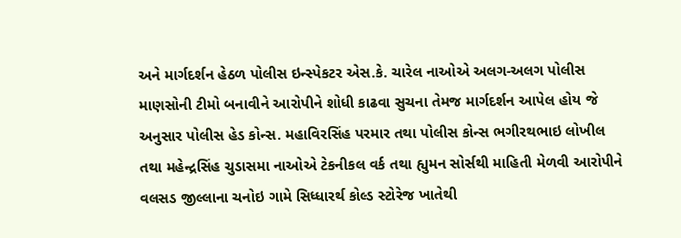અને માર્ગદર્શન હેઠળ પોલીસ ઇન્સ્પેકટર એસ.કે. ચારેલ નાઓએ અલગ-અલગ પોલીસ માણસોની ટીમો બનાવીને આરોપીને શોધી કાઢવા સુચના તેમજ માર્ગદર્શન આપેલ હોય જે અનુસાર પોલીસ હેડ કોન્સ. મહાવિરસિંહ પરમાર તથા પોલીસ કોન્સ ભગીરથભાઇ લોખીલ તથા મહેન્દ્રસિંહ ચુડાસમા નાઓએ ટેકનીકલ વર્ક તથા હ્યુમન સોર્સથી માહિતી મેળવી આરોપીને વલસડ જીલ્લાના ચનોઇ ગામે સિધ્ધારર્થ કોલ્ડ સ્ટોરેજ ખાતેથી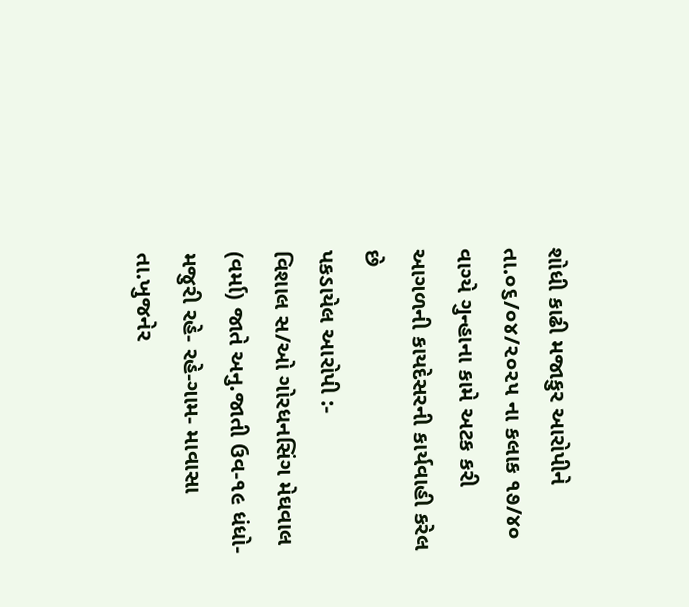શોધી કાઢી મજાકુર આરોપીને તા.૦૬/૦૪/૨૦૨૫ ના કલાક ૧૭/૪૦ વાગ્યે ગુન્હાના કામે અટક કરી આગળની કાયદેસરની કાર્યવાહી કરેલ છે
પકડાયેલ આરોપી :-
વિશાલ સ/ઓ ગોરધનસિંગ મેઘવાલ (વર્મા) જાતે અનુ.જાતી ઉવ-૧૯ ધંધો- મજુરી રહે- રહે-ગામ- માવાસા
તા.ખુજનેર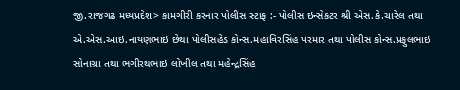જી.રાજગઢ મધ્યપ્રદેશ> કામગીરી કરનાર પોલીસ સ્ટાફ :- પોલીસ ઇન્સેકટર શ્રી એસ.કે.ચારેલ તથા એ.એસ.આઇ.નાયણભાઇ છેથા પોલીસહેડ કોન્સ.મહાવિરસિંહ પરમાર તથા પોલીસ કોન્સ.પ્રફુલભાઇ સોનાગ્રા તથા ભગીરથભાઇ લોખીલ તથા મહેન્દ્રસિંહ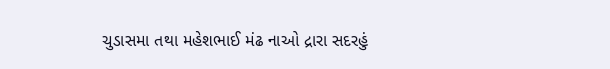ચુડાસમા તથા મહેશભાઈ મંઢ નાઓ દ્રારા સદરહું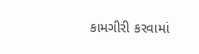કામગીરી કરવામાં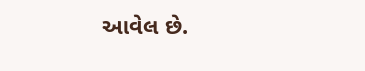આવેલ છે.